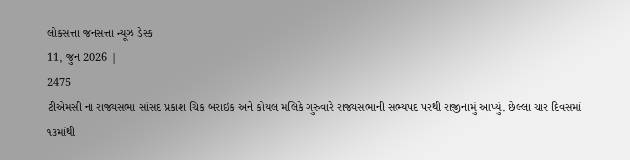લોકસત્તા જનસત્તા ન્યૂઝ ડેસ્ક
11, જુન 2026 |
2475
ટીએમસી ના રાજ્યસભા સાંસદ પ્રકાશ ચિક બરાઇક અને કોયલ મલિકે ગુરુવારે રાજ્યસભાની સભ્યપદ પરથી રાજીનામું આપ્યું. છેલ્લા ચાર દિવસમાં ૧૩માંથી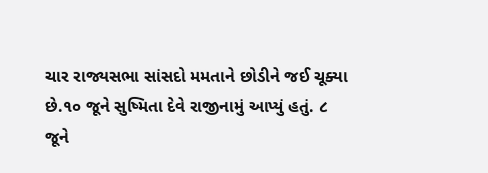ચાર રાજ્યસભા સાંસદો મમતાને છોડીને જઈ ચૂક્યા છે.૧૦ જૂને સુષ્મિતા દેવે રાજીનામું આપ્યું હતું. ૮ જૂને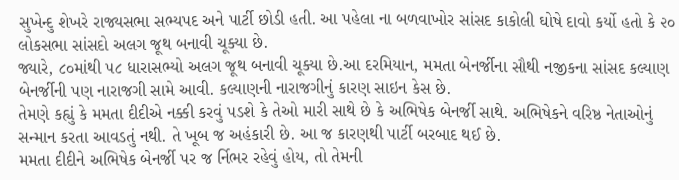સુખેન્દુ શેખરે રાજ્યસભા સભ્યપદ અને પાર્ટી છોડી હતી. આ પહેલા ના બળવાખોર સાંસદ કાકોલી ઘોષે દાવો કર્યો હતો કે ૨૦ લોકસભા સાંસદો અલગ જૂથ બનાવી ચૂક્યા છે.
જ્યારે, ૮૦માંથી ૫૮ ધારાસભ્યો અલગ જૂથ બનાવી ચૂક્યા છે.આ દરમિયાન, મમતા બેનર્જીના સૌથી નજીકના સાંસદ કલ્યાણ બેનર્જીની પણ નારાજગી સામે આવી. કલ્યાણની નારાજગીનું કારણ સાઇન કેસ છે.
તેમણે કહ્યું કે મમતા દીદીએ નક્કી કરવું પડશે કે તેઓ મારી સાથે છે કે અભિષેક બેનર્જી સાથે. અભિષેકને વરિષ્ઠ નેતાઓનું સન્માન કરતા આવડતું નથી. તે ખૂબ જ અહંકારી છે. આ જ કારણથી પાર્ટી બરબાદ થઈ છે.
મમતા દીદીને અભિષેક બેનર્જી પર જ ર્નિભર રહેવું હોય, તો તેમની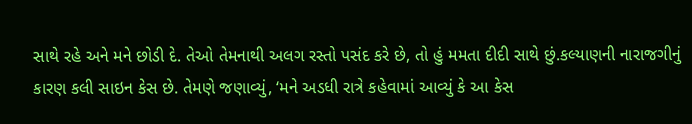સાથે રહે અને મને છોડી દે. તેઓ તેમનાથી અલગ રસ્તો પસંદ કરે છે, તો હું મમતા દીદી સાથે છું.કલ્યાણની નારાજગીનું કારણ કલી સાઇન કેસ છે. તેમણે જણાવ્યું, ‘મને અડધી રાત્રે કહેવામાં આવ્યું કે આ કેસ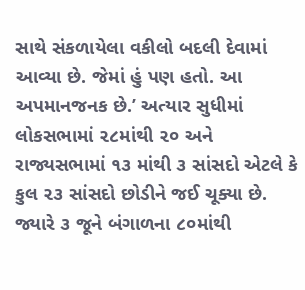સાથે સંકળાયેલા વકીલો બદલી દેવામાં આવ્યા છે. જેમાં હું પણ હતો. આ અપમાનજનક છે.’ અત્યાર સુધીમાં લોકસભામાં ૨૮માંથી ૨૦ અને રાજ્યસભામાં ૧૩ માંથી ૩ સાંસદો એટલે કે કુલ ૨૩ સાંસદો છોડીને જઈ ચૂક્યા છે. જ્યારે ૩ જૂને બંગાળના ૮૦માંથી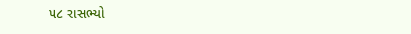૫૮ રાસભ્યો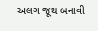અલગ જૂથ બનાવી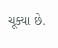ચૂક્યા છે.